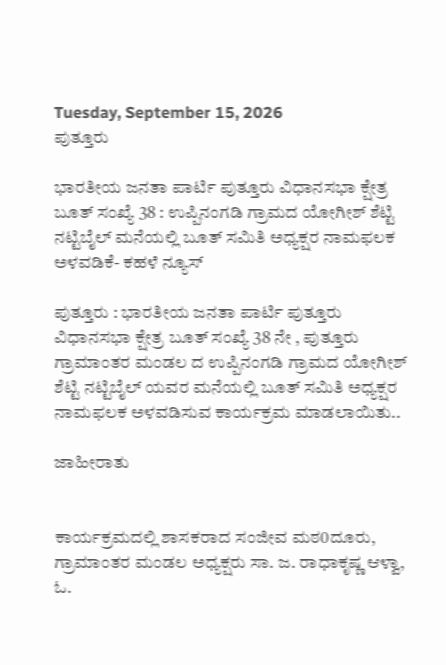Tuesday, September 15, 2026
ಪುತ್ತೂರು

ಭಾರತೀಯ ಜನತಾ ಪಾರ್ಟಿ ಪುತ್ತೂರು ವಿಧಾನಸಭಾ ಕ್ಷೇತ್ರ ಬೂತ್ ಸಂಖ್ಯೆ 38 : ಉಪ್ಪಿನಂಗಡಿ ಗ್ರಾಮದ ಯೋಗೀಶ್ ಶೆಟ್ಟಿ ನಟ್ಟಿಬೈಲ್ ಮನೆಯಲ್ಲಿ ಬೂತ್ ಸಮಿತಿ ಅಧ್ಯಕ್ಷರ ನಾಮಫಲಕ ಅಳವಡಿಕೆ- ಕಹಳೆ ನ್ಯೂಸ್

ಪುತ್ತೂರು : ಭಾರತೀಯ ಜನತಾ ಪಾರ್ಟಿ ಪುತ್ತೂರು ವಿಧಾನಸಭಾ ಕ್ಷೇತ್ರ ಬೂತ್ ಸಂಖ್ಯೆ 38 ನೇ , ಪುತ್ತೂರು ಗ್ರಾಮಾಂತರ ಮಂಡಲ ದ ಉಪ್ಪಿನಂಗಡಿ ಗ್ರಾಮದ ಯೋಗೀಶ್ ಶೆಟ್ಟಿ ನಟ್ಟಿಬೈಲ್ ಯವರ ಮನೆಯಲ್ಲಿ ಬೂತ್ ಸಮಿತಿ ಅಧ್ಯಕ್ಷರ ನಾಮಫಲಕ ಅಳವಡಿಸುವ ಕಾರ್ಯಕ್ರಮ ಮಾಡಲಾಯಿತು..

ಜಾಹೀರಾತು


ಕಾರ್ಯಕ್ರಮದಲ್ಲಿ ಶಾಸಕರಾದ ಸಂಜೀವ ಮಠ0ದೂರು, ಗ್ರಾಮಾಂತರ ಮಂಡಲ ಅಧ್ಯಕ್ಷರು ಸಾ. ಜ. ರಾಧಾಕೃಷ್ಣ ಆಳ್ವಾ, ಓ.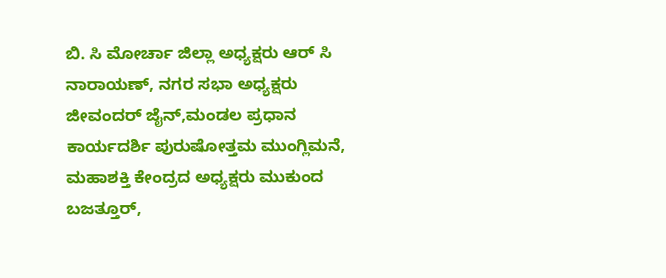ಬಿ. ಸಿ ಮೋರ್ಚಾ ಜಿಲ್ಲಾ ಅಧ್ಯಕ್ಷರು ಆರ್ ಸಿ ನಾರಾಯಣ್, ನಗರ ಸಭಾ ಅಧ್ಯಕ್ಷರು ಜೀವಂದರ್ ಜೈನ್,ಮಂಡಲ ಪ್ರಧಾನ ಕಾರ್ಯದರ್ಶಿ ಪುರುಷೋತ್ತಮ ಮುಂಗ್ಲಿಮನೆ, ಮಹಾಶಕ್ತಿ ಕೇಂದ್ರದ ಅಧ್ಯಕ್ಷರು ಮುಕುಂದ ಬಜತ್ತೂರ್,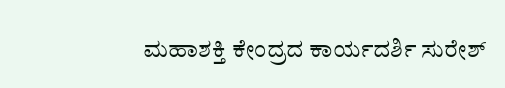ಮಹಾಶಕ್ತಿ ಕೇಂದ್ರದ ಕಾರ್ಯದರ್ಶಿ ಸುರೇಶ್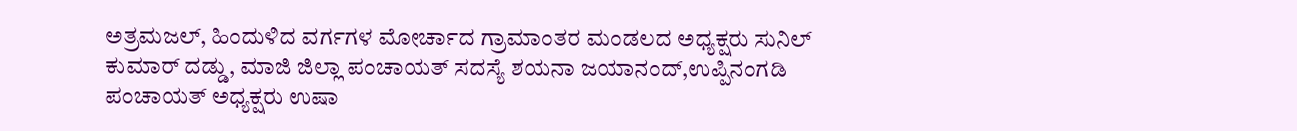ಅತ್ರಮಜಲ್, ಹಿಂದುಳಿದ ವರ್ಗಗಳ ಮೋರ್ಚಾದ ಗ್ರಾಮಾಂತರ ಮಂಡಲದ ಅಧ್ಯಕ್ಷರು ಸುನಿಲ್ ಕುಮಾರ್ ದಡ್ಡು, ಮಾಜಿ ಜಿಲ್ಲಾ ಪಂಚಾಯತ್ ಸದಸ್ಯೆ ಶಯನಾ ಜಯಾನಂದ್,ಉಪ್ಪಿನಂಗಡಿ ಪಂಚಾಯತ್ ಅಧ್ಯಕ್ಷರು ಉಷಾ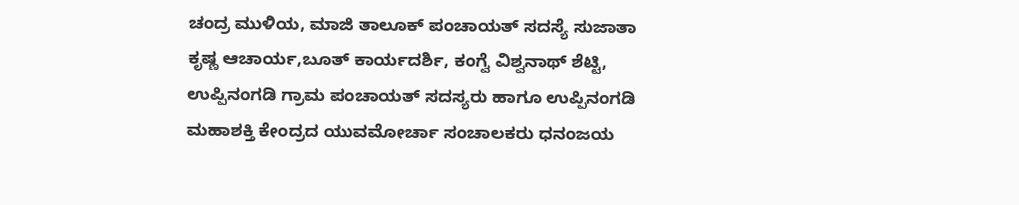ಚಂದ್ರ ಮುಳಿಯ, ಮಾಜಿ ತಾಲೂಕ್ ಪಂಚಾಯತ್ ಸದಸ್ಯೆ ಸುಜಾತಾ ಕೃಷ್ಣ ಆಚಾರ್ಯ,ಬೂತ್ ಕಾರ್ಯದರ್ಶಿ, ಕಂಗ್ವೆ ವಿಶ್ವನಾಥ್ ಶೆಟ್ಟಿ, ಉಪ್ಪಿನಂಗಡಿ ಗ್ರಾಮ ಪಂಚಾಯತ್ ಸದಸ್ಯರು ಹಾಗೂ ಉಪ್ಪಿನಂಗಡಿ ಮಹಾಶಕ್ತಿ ಕೇಂದ್ರದ ಯುವಮೋರ್ಚಾ ಸಂಚಾಲಕರು ಧನಂಜಯ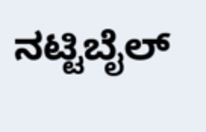ನಟ್ಟಿಬೈಲ್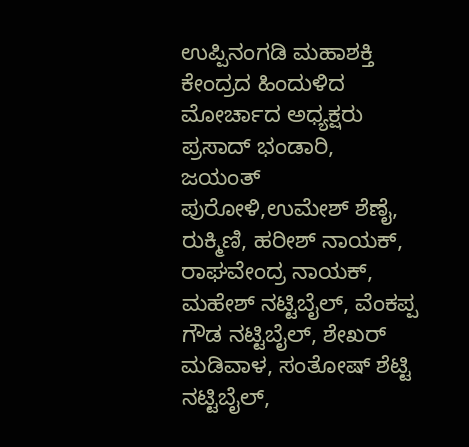ಉಪ್ಪಿನಂಗಡಿ ಮಹಾಶಕ್ತಿ ಕೇಂದ್ರದ ಹಿಂದುಳಿದ ಮೋರ್ಚಾದ ಅಧ್ಯಕ್ಷರು ಪ್ರಸಾದ್ ಭಂಡಾರಿ, ಜಯಂತ್ ಪುರೋಳಿ,ಉಮೇಶ್ ಶೆಣೈ, ರುಕ್ಮಿಣಿ, ಹರೀಶ್ ನಾಯಕ್, ರಾಘವೇಂದ್ರ ನಾಯಕ್, ಮಹೇಶ್ ನಟ್ಟಿಬೈಲ್, ವೆಂಕಪ್ಪ ಗೌಡ ನಟ್ಟಿಬೈಲ್, ಶೇಖರ್ ಮಡಿವಾಳ, ಸಂತೋಷ್ ಶೆಟ್ಟಿ ನಟ್ಟಿಬೈಲ್,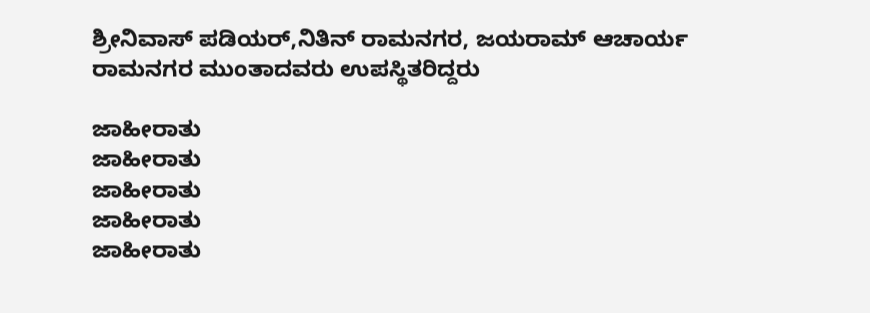ಶ್ರೀನಿವಾಸ್ ಪಡಿಯರ್,ನಿತಿನ್ ರಾಮನಗರ, ಜಯರಾಮ್ ಆಚಾರ್ಯ ರಾಮನಗರ ಮುಂತಾದವರು ಉಪಸ್ಥಿತರಿದ್ದರು

ಜಾಹೀರಾತು
ಜಾಹೀರಾತು
ಜಾಹೀರಾತು
ಜಾಹೀರಾತು
ಜಾಹೀರಾತು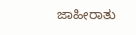ಜಾಹೀರಾತು